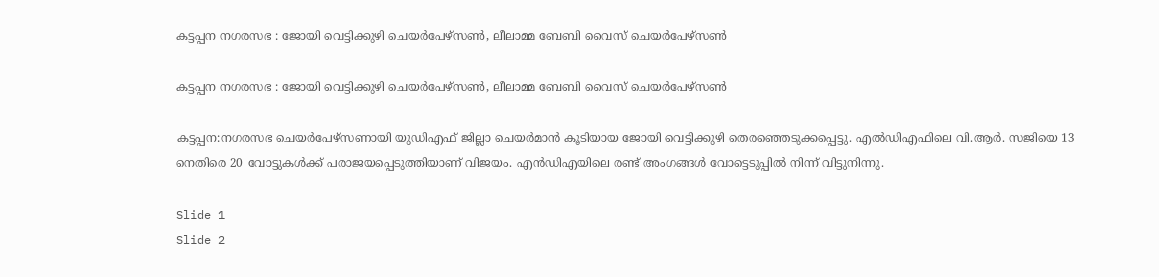കട്ടപ്പന നഗരസഭ : ജോയി വെട്ടിക്കുഴി ചെയർപേഴ്സൺ, ലീലാമ്മ ബേബി വൈസ് ചെയർപേഴ്സൺ

കട്ടപ്പന നഗരസഭ : ജോയി വെട്ടിക്കുഴി ചെയർപേഴ്സൺ, ലീലാമ്മ ബേബി വൈസ് ചെയർപേഴ്സൺ

കട്ടപ്പന:നഗരസഭ ചെയർപേഴ്സണായി യുഡിഎഫ് ജില്ലാ ചെയർമാൻ കൂടിയായ ജോയി വെട്ടിക്കുഴി തെരഞ്ഞെടുക്കപ്പെട്ടു. എൽഡിഎഫിലെ വി.ആർ. സജിയെ 13 നെതിരെ 20 വോട്ടുകൾക്ക് പരാജയപ്പെടുത്തിയാണ് വിജയം. എൻഡിഎയിലെ രണ്ട് അംഗങ്ങൾ വോട്ടെടുപ്പിൽ നിന്ന് വിട്ടുനിന്നു.

Slide 1
Slide 2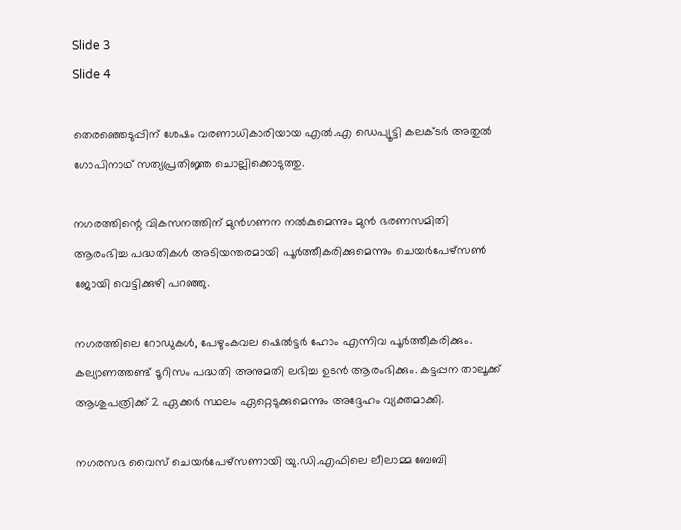Slide 3
Slide 4

തെരഞ്ഞെടുപ്പിന് ശേഷം വരണാധികാരിയായ എൽ.എ ഡെപ്യൂട്ടി കലക്ടർ അതുല്‍ ഗോപിനാഥ് സത്യപ്രതിജ്ഞ ചൊല്ലിക്കൊടുത്തു.

നഗരത്തിന്റെ വികസനത്തിന് മുൻഗണന നൽകുമെന്നും മുൻ ഭരണസമിതി ആരംഭിച്ച പദ്ധതികൾ അടിയന്തരമായി പൂർത്തീകരിക്കുമെന്നും ചെയർപേഴ്സൺ ജോയി വെട്ടിക്കുഴി പറഞ്ഞു.

നഗരത്തിലെ റോഡുകൾ, പേഴുംകവല ഷെൽട്ടർ ഹോം എന്നിവ പൂർത്തീകരിക്കും. കല്യാണത്തണ്ട് ടൂറിസം പദ്ധതി അനുമതി ലഭിച്ച ഉടൻ ആരംഭിക്കും. കട്ടപ്പന താലൂക്ക് ആശുപത്രിക്ക് 2 ഏക്കർ സ്ഥലം ഏറ്റെടുക്കുമെന്നും അദ്ദേഹം വ്യക്തമാക്കി.

നഗരസഭ വൈസ് ചെയർപേഴ്സണായി യു.ഡി.എഫിലെ ലീലാമ്മ ബേബി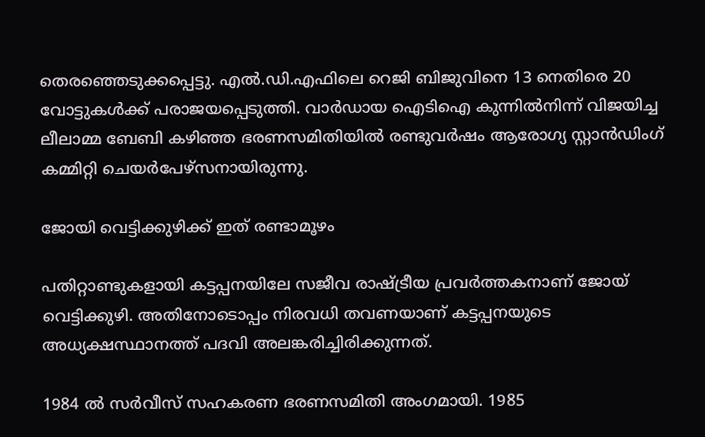തെരഞ്ഞെടുക്കപ്പെട്ടു. എല്‍.ഡി.എഫിലെ റെജി ബിജുവിനെ 13 നെതിരെ 20 വോട്ടുകള്‍ക്ക് പരാജയപ്പെടുത്തി. വാർഡായ ഐടിഐ കുന്നില്‍നിന്ന് വിജയിച്ച ലീലാമ്മ ബേബി കഴിഞ്ഞ ഭരണസമിതിയില്‍ രണ്ടുവർഷം ആരോഗ്യ സ്റ്റാൻഡിംഗ് കമ്മിറ്റി ചെയർപേഴ്സനായിരുന്നു.

ജോയി വെട്ടിക്കുഴിക്ക് ഇത് രണ്ടാമൂഴം

പതിറ്റാണ്ടുകളായി കട്ടപ്പനയിലേ സജീവ രാഷ്ട്രീയ പ്രവർത്തകനാണ് ജോയ് വെട്ടിക്കുഴി. അതിനോടൊപ്പം നിരവധി തവണയാണ് കട്ടപ്പനയുടെ അധ്യക്ഷസ്ഥാനത്ത് പദവി അലങ്കരിച്ചിരിക്കുന്നത്.

1984 ല്‍ സർവീസ് സഹകരണ ഭരണസമിതി അംഗമായി. 1985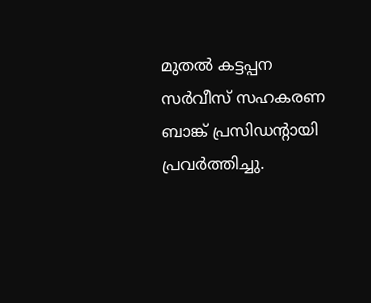മുതല്‍ കട്ടപ്പന സർവീസ് സഹകരണ ബാങ്ക് പ്രസിഡന്റായി പ്രവർത്തിച്ചു.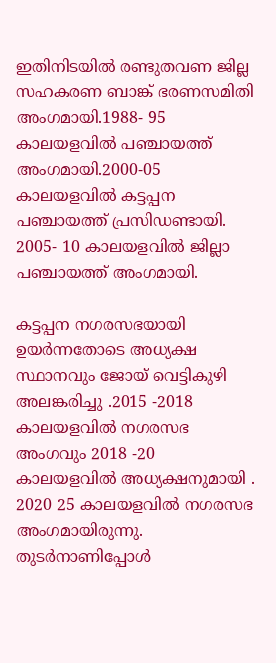ഇതിനിടയില്‍ രണ്ടുതവണ ജില്ല സഹകരണ ബാങ്ക് ഭരണസമിതി അംഗമായി.1988- 95 കാലയളവില്‍ പഞ്ചായത്ത് അംഗമായി.2000-05 കാലയളവില്‍ കട്ടപ്പന പഞ്ചായത്ത് പ്രസിഡണ്ടായി. 2005- 10 കാലയളവില്‍ ജില്ലാ പഞ്ചായത്ത് അംഗമായി.

കട്ടപ്പന നഗരസഭയായി ഉയർന്നതോടെ അധ്യക്ഷ സ്ഥാനവും ജോയ് വെട്ടികുഴി അലങ്കരിച്ചു .2015 -2018 കാലയളവില്‍ നഗരസഭ അംഗവും 2018 -20 കാലയളവില്‍ അധ്യക്ഷനുമായി . 2020 25 കാലയളവില്‍ നഗരസഭ അംഗമായിരുന്നു. തുടർനാണിപ്പോള്‍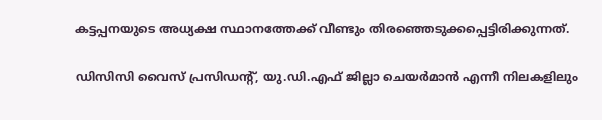കട്ടപ്പനയുടെ അധ്യക്ഷ സ്ഥാനത്തേക്ക് വീണ്ടും തിരഞ്ഞെടുക്കപ്പെട്ടിരിക്കുന്നത്.

ഡിസിസി വൈസ് പ്രസിഡന്റ്, യു.ഡി.എഫ് ജില്ലാ ചെയർമാൻ എന്നീ നിലകളിലും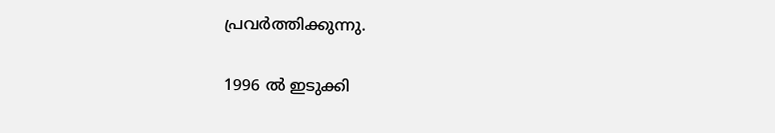പ്രവർത്തിക്കുന്നു.

1996 ല്‍ ഇടുക്കി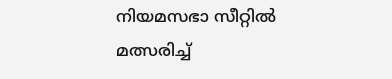നിയമസഭാ സീറ്റില്‍ മത്സരിച്ച്‌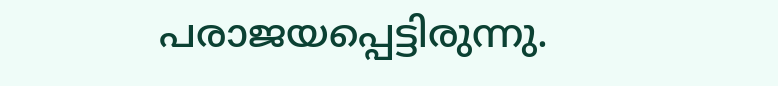പരാജയപ്പെട്ടിരുന്നു.